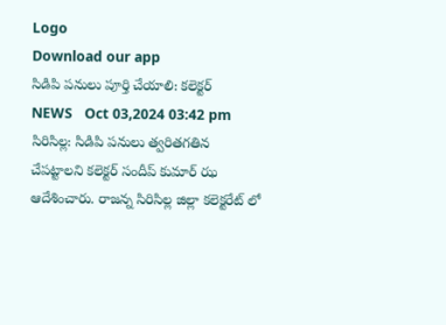Logo
Download our app
సిడిపి పనులు పూర్తి చేయాలి: కలెక్టర్
NEWS   Oct 03,2024 03:42 pm
సిరిసిల్ల: సిడిపి పనులు త్వరితగతిన చేపట్టాలని కలెక్టర్ సందీప్ కుమార్ ఝ ఆదేశించారు. రాజన్న సిరిసిల్ల జిల్లా కలెక్టరేట్ లో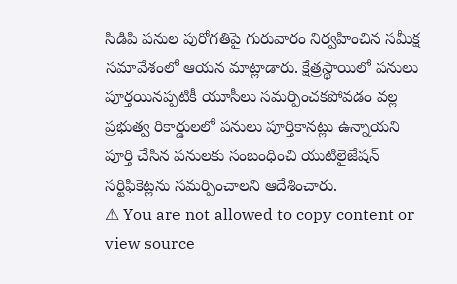సిడిపి పనుల పురోగతిపై గురువారం నిర్వహించిన సమీక్ష సమావేశంలో ఆయన మాట్లాడారు. క్షేత్రస్థాయిలో పనులు పూర్తయినప్పటికీ యూసీలు సమర్పించకపోవడం వల్ల ప్రభుత్వ రికార్డులలో పనులు పూర్తికానట్లు ఉన్నాయని పూర్తి చేసిన పనులకు సంబంధించి యుటిలైజేషన్ సర్టిఫికెట్లను సమర్పించాలని ఆదేశించారు.
⚠ You are not allowed to copy content or view source